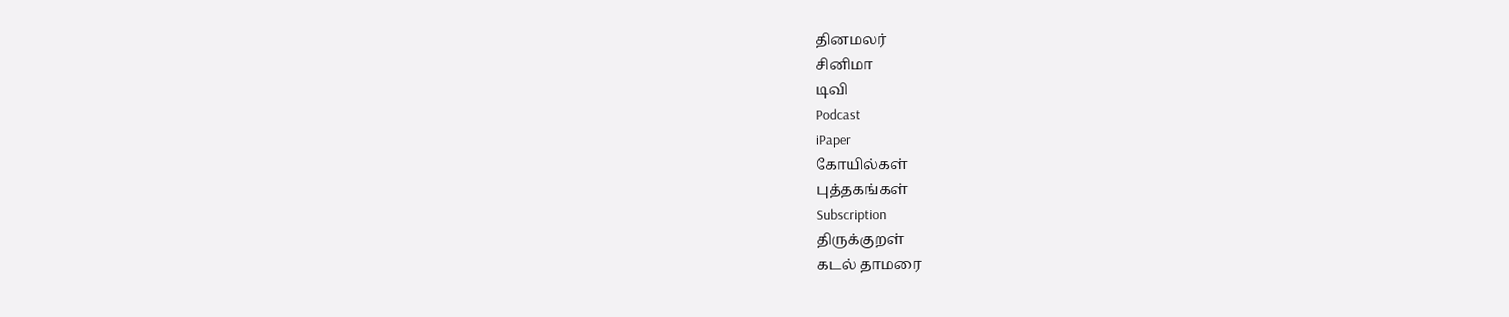தினமலர்
சினிமா
டிவி
Podcast
iPaper
கோயில்கள்
புத்தகங்கள்
Subscription
திருக்குறள்
கடல் தாமரை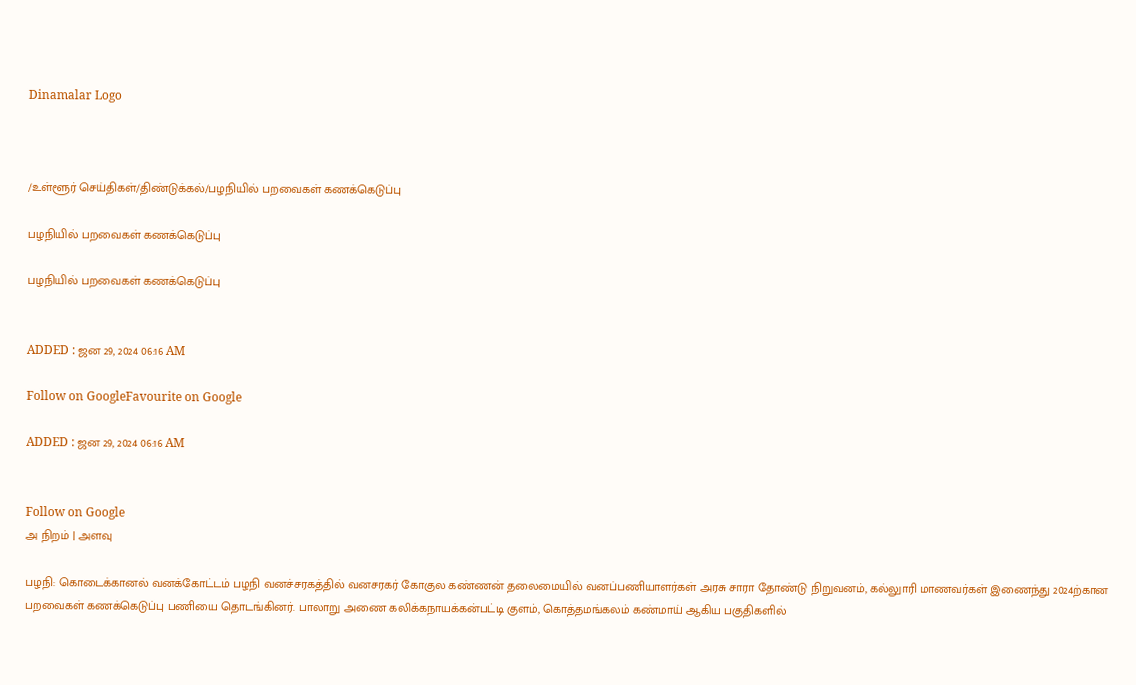Dinamalar Logo



/உள்ளூர் செய்திகள்/திண்டுக்கல்/பழநியில் பறவைகள் கணக்கெடுப்பு

பழநியில் பறவைகள் கணக்கெடுப்பு

பழநியில் பறவைகள் கணக்கெடுப்பு


ADDED : ஜன 29, 2024 06:16 AM

Follow on GoogleFavourite on Google

ADDED : ஜன 29, 2024 06:16 AM


Follow on Google
அ நிறம் | அளவு

பழநி: கொடைக்கானல் வனக்கோட்டம் பழநி வனச்சரகத்தில் வனசரகர் கோகுல கண்ணன் தலைமையில் வனப்பணியாளர்கள் அரசு சாரா தோண்டு நிறுவனம், கல்லுாரி மாணவர்கள் இணைந்து 2024ற்கான பறவைகள் கணக்கெடுப்பு பணியை தொடங்கினர். பாலாறு அணை கலிக்கநாயக்கன்பட்டி குளம், கொத்தமங்கலம் கண்மாய் ஆகிய பகுதிகளில்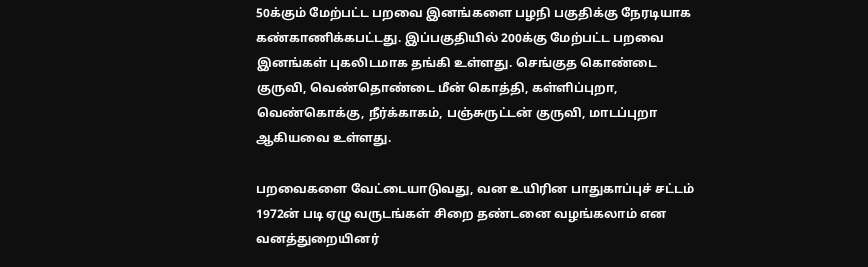50க்கும் மேற்பட்ட பறவை இனங்களை பழநி பகுதிக்கு நேரடியாக கண்காணிக்கபட்டது. இப்பகுதியில் 200க்கு மேற்பட்ட பறவை இனங்கள் புகலிடமாக தங்கி உள்ளது. செங்குத கொண்டை குருவி, வெண்தொண்டை மீன் கொத்தி, கள்ளிப்புறா, வெண்கொக்கு, நீர்க்காகம், பஞ்சுருட்டன் குருவி, மாடப்புறா ஆகியவை உள்ளது.

பறவைகளை வேட்டையாடுவது, வன உயிரின பாதுகாப்புச் சட்டம் 1972ன் படி ஏழு வருடங்கள் சிறை தண்டனை வழங்கலாம் என வனத்துறையினர்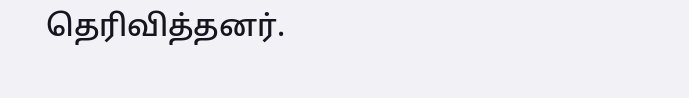தெரிவித்தனர்.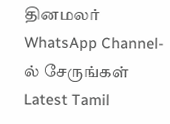தினமலர் WhatsApp Channel-ல் சேருங்கள்
Latest Tamil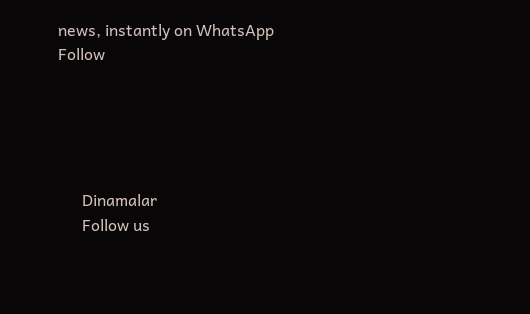news, instantly on WhatsApp
Follow





      Dinamalar
      Follow us